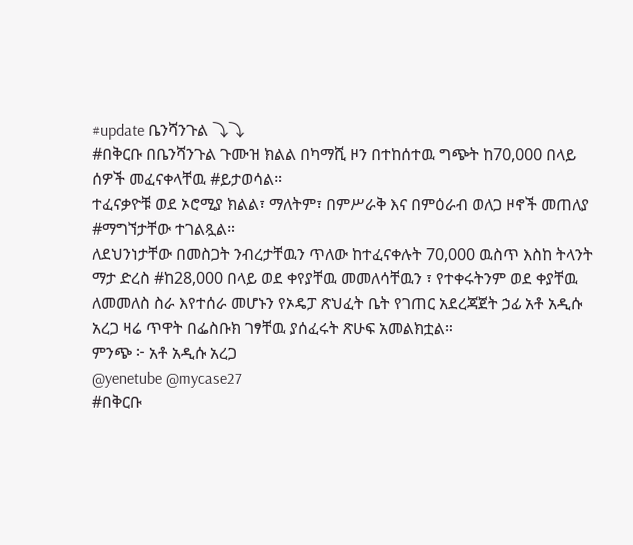#update ቤንሻንጉል ⤵⤵
#በቅርቡ በቤንሻንጉል ጉሙዝ ክልል በካማሺ ዞን በተከሰተዉ ግጭት ከ70,000 በላይ ሰዎች መፈናቀላቸዉ #ይታወሳል።
ተፈናቃዮቹ ወደ ኦሮሚያ ክልል፣ ማለትም፣ በምሥራቅ እና በምዕራብ ወለጋ ዞኖች መጠለያ #ማግኘታቸው ተገልጿል።
ለደህንነታቸው በመስጋት ንብረታቸዉን ጥለው ከተፈናቀሉት 70,000 ዉስጥ እስከ ትላንት ማታ ድረስ #ከ28,000 በላይ ወደ ቀየያቸዉ መመለሳቸዉን ፣ የተቀሩትንም ወደ ቀያቸዉ ለመመለስ ስራ እየተሰራ መሆኑን የኦዴፓ ጽህፈት ቤት የገጠር አደረጃጀት ኃፊ አቶ አዲሱ አረጋ ዛሬ ጥዋት በፌስቡክ ገፃቸዉ ያሰፈሩት ጽሁፍ አመልክቷል።
ምንጭ ፦ አቶ አዲሱ አረጋ
@yenetube @mycase27
#በቅርቡ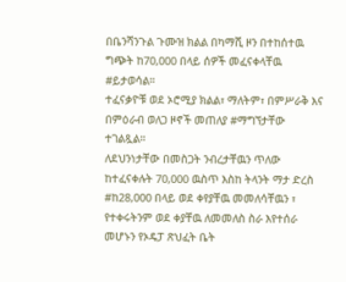በቤንሻንጉል ጉሙዝ ክልል በካማሺ ዞን በተከሰተዉ ግጭት ከ70,000 በላይ ሰዎች መፈናቀላቸዉ #ይታወሳል።
ተፈናቃዮቹ ወደ ኦሮሚያ ክልል፣ ማለትም፣ በምሥራቅ እና በምዕራብ ወለጋ ዞኖች መጠለያ #ማግኘታቸው ተገልጿል።
ለደህንነታቸው በመስጋት ንብረታቸዉን ጥለው ከተፈናቀሉት 70,000 ዉስጥ እስከ ትላንት ማታ ድረስ #ከ28,000 በላይ ወደ ቀየያቸዉ መመለሳቸዉን ፣ የተቀሩትንም ወደ ቀያቸዉ ለመመለስ ስራ እየተሰራ መሆኑን የኦዴፓ ጽህፈት ቤት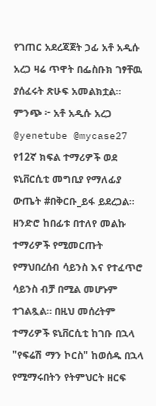የገጠር አደረጃጀት ኃፊ አቶ አዲሱ አረጋ ዛሬ ጥዋት በፌስቡክ ገፃቸዉ ያሰፈሩት ጽሁፍ አመልክቷል።
ምንጭ ፦ አቶ አዲሱ አረጋ
@yenetube @mycase27
የ12ኛ ክፍል ተማሪዎች ወደ ዩኒቨርሲቲ መግቢያ የማለፊያ ውጤት #በቅርቡ_ይፋ ይደረጋል። ዘንድሮ ከበፊቱ በተለየ መልኩ ተማሪዎች የሚመርጡት የማህበረሰብ ሳይንስ እና የተፈጥሮ ሳይንስ ብቻ በሚል መሆኑም ተገልጿል። በዚህ መሰረትም ተማሪዎች ዩኒቨርሲቲ ከገቡ በኋላ "የፍሬሽ ማን ኮርስ" ከወሰዱ በኋላ የሚማሩበትን የትምህርት ዘርፍ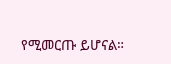የሚመርጡ ይሆናል።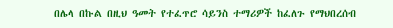በሌላ በኩል በዚህ ዓመት የተፈጥሮ ሳይንስ ተማሪዎች ከፈለጉ የማህበረሰብ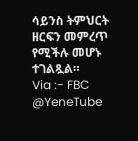ሳይንስ ትምህርት ዘርፍን መምረጥ የሚችሉ መሆኑ ተገልጿል።
Via :- FBC
@YeneTube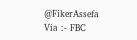@FikerAssefa
Via :- FBC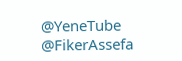@YeneTube @FikerAssefa